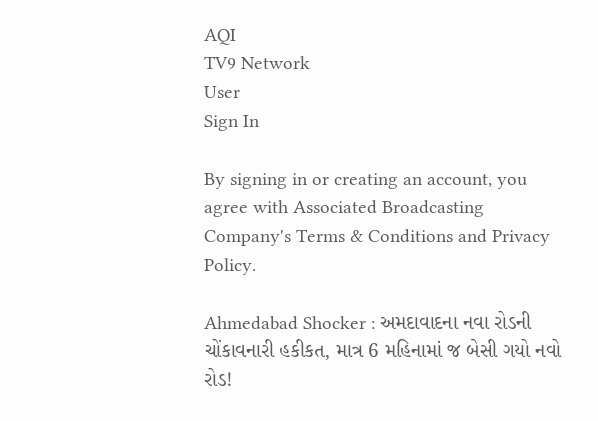AQI
TV9 Network
User
Sign In

By signing in or creating an account, you agree with Associated Broadcasting Company's Terms & Conditions and Privacy Policy.

Ahmedabad Shocker : અમદાવાદના નવા રોડની ચોંકાવનારી હકીકત, માત્ર 6 મહિનામાં જ બેસી ગયો નવો રોડ!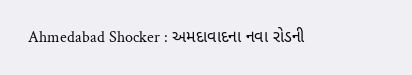Ahmedabad Shocker : અમદાવાદના નવા રોડની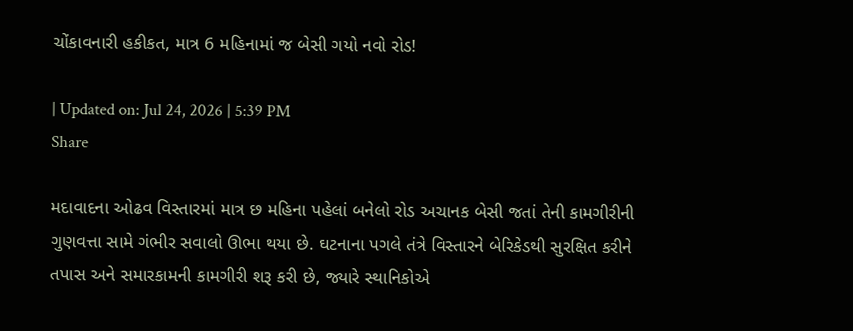ચોંકાવનારી હકીકત, માત્ર 6 મહિનામાં જ બેસી ગયો નવો રોડ!

| Updated on: Jul 24, 2026 | 5:39 PM
Share

મદાવાદના ઓઢવ વિસ્તારમાં માત્ર છ મહિના પહેલાં બનેલો રોડ અચાનક બેસી જતાં તેની કામગીરીની ગુણવત્તા સામે ગંભીર સવાલો ઊભા થયા છે. ઘટનાના પગલે તંત્રે વિસ્તારને બેરિકેડથી સુરક્ષિત કરીને તપાસ અને સમારકામની કામગીરી શરૂ કરી છે, જ્યારે સ્થાનિકોએ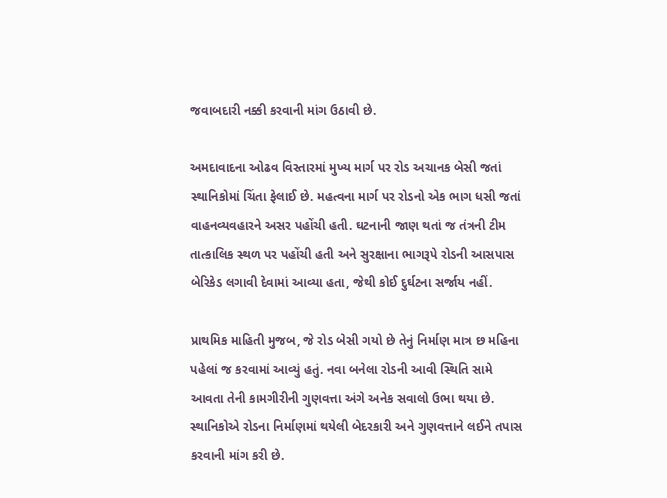જવાબદારી નક્કી કરવાની માંગ ઉઠાવી છે.

અમદાવાદના ઓઢવ વિસ્તારમાં મુખ્ય માર્ગ પર રોડ અચાનક બેસી જતાં સ્થાનિકોમાં ચિંતા ફેલાઈ છે. મહત્વના માર્ગ પર રોડનો એક ભાગ ધસી જતાં વાહનવ્યવહારને અસર પહોંચી હતી. ઘટનાની જાણ થતાં જ તંત્રની ટીમ તાત્કાલિક સ્થળ પર પહોંચી હતી અને સુરક્ષાના ભાગરૂપે રોડની આસપાસ બેરિકેડ લગાવી દેવામાં આવ્યા હતા, જેથી કોઈ દુર્ઘટના સર્જાય નહીં.

પ્રાથમિક માહિતી મુજબ, જે રોડ બેસી ગયો છે તેનું નિર્માણ માત્ર છ મહિના પહેલાં જ કરવામાં આવ્યું હતું. નવા બનેલા રોડની આવી સ્થિતિ સામે આવતા તેની કામગીરીની ગુણવત્તા અંગે અનેક સવાલો ઉભા થયા છે. સ્થાનિકોએ રોડના નિર્માણમાં થયેલી બેદરકારી અને ગુણવત્તાને લઈને તપાસ કરવાની માંગ કરી છે.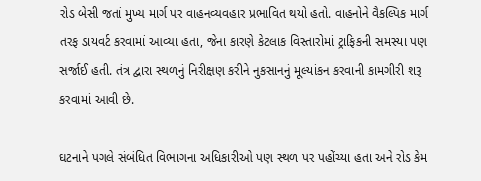રોડ બેસી જતાં મુખ્ય માર્ગ પર વાહનવ્યવહાર પ્રભાવિત થયો હતો. વાહનોને વૈકલ્પિક માર્ગ તરફ ડાયવર્ટ કરવામાં આવ્યા હતા, જેના કારણે કેટલાક વિસ્તારોમાં ટ્રાફિકની સમસ્યા પણ સર્જાઈ હતી. તંત્ર દ્વારા સ્થળનું નિરીક્ષણ કરીને નુકસાનનું મૂલ્યાંકન કરવાની કામગીરી શરૂ કરવામાં આવી છે.

ઘટનાને પગલે સંબંધિત વિભાગના અધિકારીઓ પણ સ્થળ પર પહોંચ્યા હતા અને રોડ કેમ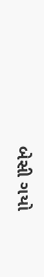બેસી ગયો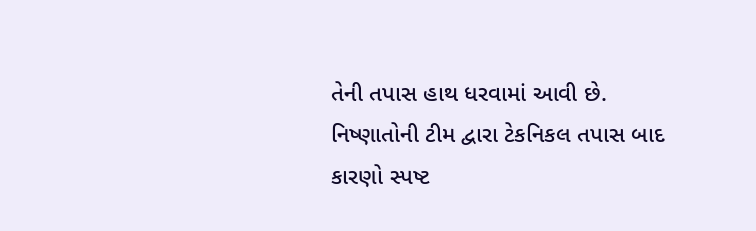તેની તપાસ હાથ ધરવામાં આવી છે. નિષ્ણાતોની ટીમ દ્વારા ટેકનિકલ તપાસ બાદ કારણો સ્પષ્ટ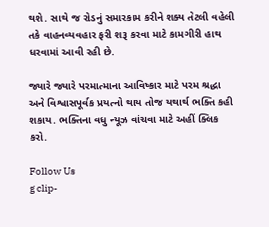થશે. સાથે જ રોડનું સમારકામ કરીને શક્ય તેટલી વહેલી તકે વાહનવ્યવહાર ફરી શરૂ કરવા માટે કામગીરી હાથ ધરવામાં આવી રહી છે.

જ્યારે જ્યારે પરમાત્માના આવિષ્કાર માટે પરમ શ્રદ્ધા અને વિશ્વાસપૂર્વક પ્રયત્નો થાય તોજ યથાર્થ ભક્તિ કહી શકાય. ભક્તિના વધુ ન્યૂઝ વાંચવા માટે અહીં ક્લિક કરો.

Follow Us
g clip-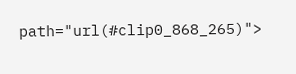path="url(#clip0_868_265)">